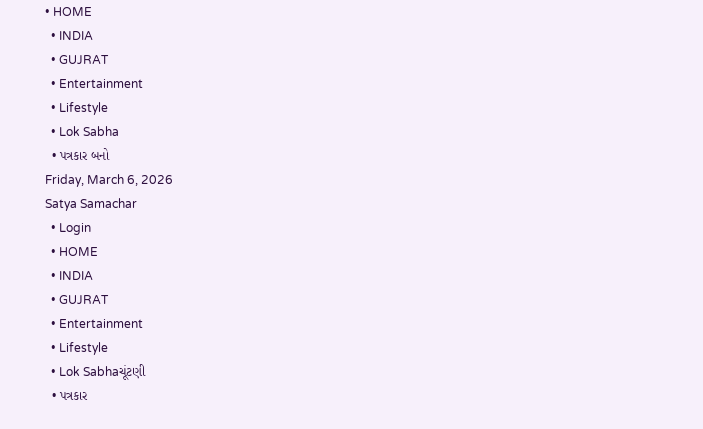• HOME
  • INDIA
  • GUJRAT
  • Entertainment
  • Lifestyle
  • Lok Sabha
  • પત્રકાર બનો
Friday, March 6, 2026
Satya Samachar
  • Login
  • HOME
  • INDIA
  • GUJRAT
  • Entertainment
  • Lifestyle
  • Lok Sabhaચૂંટણી
  • પત્રકાર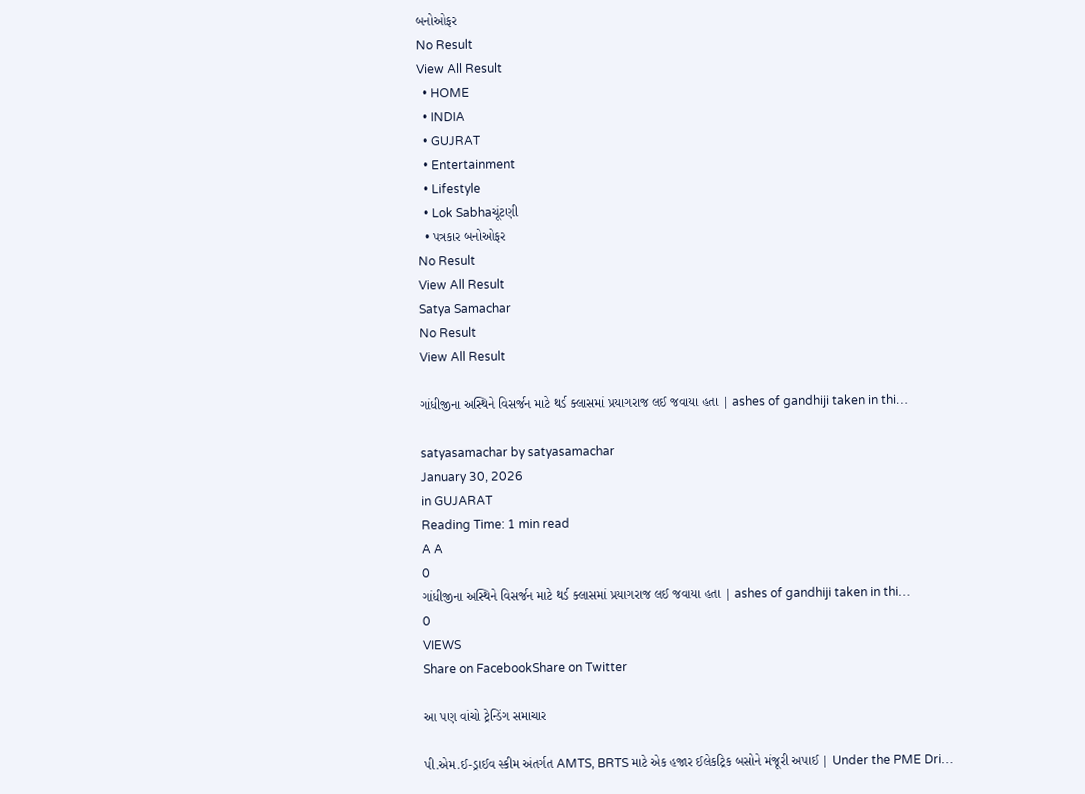બનોઓફર
No Result
View All Result
  • HOME
  • INDIA
  • GUJRAT
  • Entertainment
  • Lifestyle
  • Lok Sabhaચૂંટણી
  • પત્રકાર બનોઓફર
No Result
View All Result
Satya Samachar
No Result
View All Result

ગાંધીજીના અસ્થિને વિસર્જન માટે થર્ડ ક્લાસમાં પ્રયાગરાજ લઈ જવાયા હતા | ashes of gandhiji taken in thi…

satyasamachar by satyasamachar
January 30, 2026
in GUJARAT
Reading Time: 1 min read
A A
0
ગાંધીજીના અસ્થિને વિસર્જન માટે થર્ડ ક્લાસમાં પ્રયાગરાજ લઈ જવાયા હતા | ashes of gandhiji taken in thi…
0
VIEWS
Share on FacebookShare on Twitter

આ પણ વાંચો ટ્રેન્ડિંગ સમાચાર

પી.એમ.ઈ-ડ્રાઈવ સ્કીમ અંતર્ગત AMTS, BRTS માટે એક હજાર ઈલેકટ્રિક બસોને મંજૂરી અપાઈ | Under the PME Dri…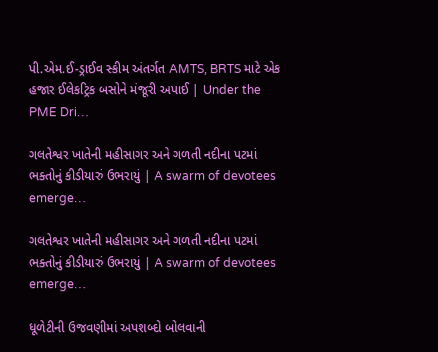પી.એમ.ઈ-ડ્રાઈવ સ્કીમ અંતર્ગત AMTS, BRTS માટે એક હજાર ઈલેકટ્રિક બસોને મંજૂરી અપાઈ | Under the PME Dri…

ગલતેશ્વર ખાતેની મહીસાગર અને ગળતી નદીના પટમાં ભક્તોનું કીડીયારું ઉભરાયું | A swarm of devotees emerge…

ગલતેશ્વર ખાતેની મહીસાગર અને ગળતી નદીના પટમાં ભક્તોનું કીડીયારું ઉભરાયું | A swarm of devotees emerge…

ધૂળેટીની ઉજવણીમાં અપશબ્દો બોલવાની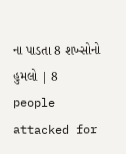ના પાડતા 8 શખ્સોનો હુમલો | 8 people attacked for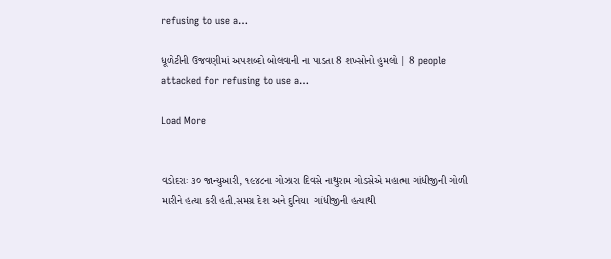refusing to use a…

ધૂળેટીની ઉજવણીમાં અપશબ્દો બોલવાની ના પાડતા 8 શખ્સોનો હુમલો | 8 people attacked for refusing to use a…

Load More


વડોદરાઃ ૩૦ જાન્યુઆરી, ૧૯૪૮ના ગોઝારા દિવસે નાથુરામ ગોડસેએ મહાત્મા ગાંધીજીની ગોળી મારીને હત્યા કરી હતી.સમગ્ર દેશ અને દુનિયા  ગાંધીજીની હત્યાથી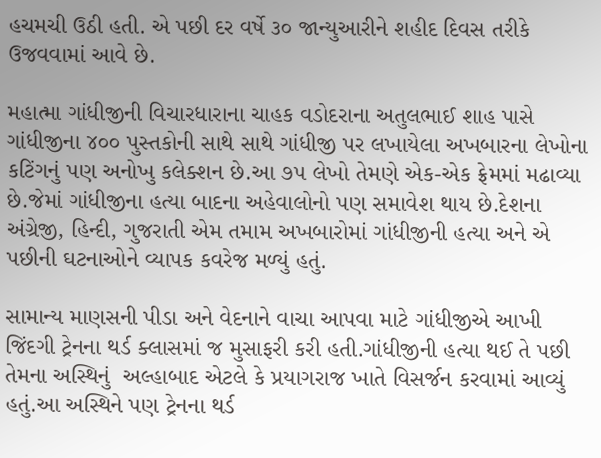હચમચી ઉઠી હતી. એ પછી દર વર્ષે ૩૦ જાન્યુઆરીને શહીદ દિવસ તરીકે ઉજવવામાં આવે છે.

મહાત્મા ગાંધીજીની વિચારધારાના ચાહક વડોદરાના અતુલભાઈ શાહ પાસે ગાંધીજીના ૪૦૦ પુસ્તકોની સાથે સાથે ગાંધીજી પર લખાયેલા અખબારના લેખોના કટિંગનું પણ અનોખુ કલેક્શન છે.આ ૭૫ લેખો તેમણે એક-એક ફ્રેમમાં મઢાવ્યા છે.જેમાં ગાંધીજીના હત્યા બાદના અહેવાલોનો પણ સમાવેશ થાય છે.દેશના અંગ્રેજી, હિન્દી, ગુજરાતી એમ તમામ અખબારોમાં ગાંધીજીની હત્યા અને એ પછીની ઘટનાઓને વ્યાપક કવરેજ મળ્યું હતું.

સામાન્ય માણસની પીડા અને વેદનાને વાચા આપવા માટે ગાંધીજીએ આખી જિંદગી ટ્રેનના થર્ડ ક્લાસમાં જ મુસાફરી કરી હતી.ગાંધીજીની હત્યા થઈ તે પછી તેમના અસ્થિનું  અલ્હાબાદ એટલે કે પ્રયાગરાજ ખાતે વિસર્જન કરવામાં આવ્યું હતું.આ અસ્થિને પણ ટ્રેનના થર્ડ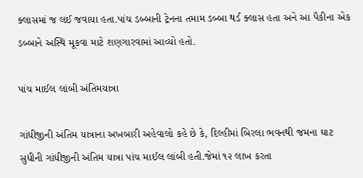ક્લાસમાં જ લઈ જવાયા હતા.પાંચ ડબ્બાની ટ્રેનના તમામ ડબ્બા થર્ડ ક્લાસ હતા અને આ પૈકીના એક ડબ્બાને અસ્થિ મૂકવા માટે શણગારવામાં આવ્યો હતો.

પાંચ માઈલ લાંબી અંતિમયાત્રા

ગાંધીજીની અંતિમ યાત્રાના અખબારી અહેવાલો કહે છે કે, દિલ્હીમાં બિરલા ભવનથી જમના ઘાટ સુધીની ગાંધીજીની અંતિમ યાત્રા પાંચ માઈલ લાંબી હતી.જેમાં ૧૨ લાખ કરતા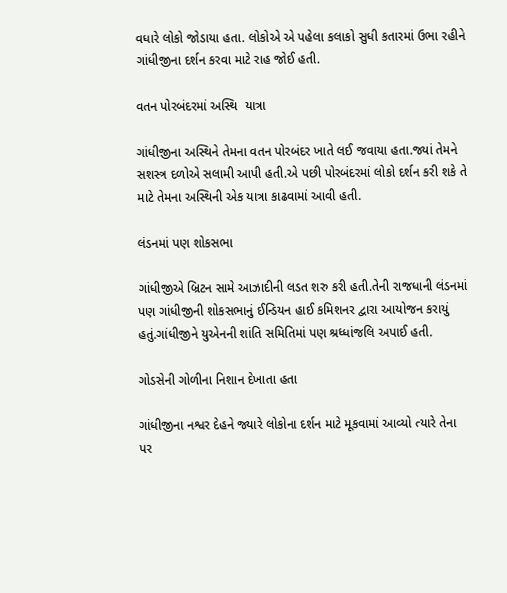વધારે લોકો જોડાયા હતા. લોકોએ એ પહેલા કલાકો સુધી કતારમાં ઉભા રહીને ગાંધીજીના દર્શન કરવા માટે રાહ જોઈ હતી.

વતન પોરબંદરમાં અસ્થિ  યાત્રા

ગાંધીજીના અસ્થિને તેમના વતન પોરબંદર ખાતે લઈ જવાયા હતા.જ્યાં તેમને સશસ્ત્ર દળોએ સલામી આપી હતી.એ પછી પોરબંદરમાં લોકો દર્શન કરી શકે તે માટે તેમના અસ્થિની એક યાત્રા કાઢવામાં આવી હતી.

લંડનમાં પણ શોકસભા

ગાંધીજીએ બ્રિટન સામે આઝાદીની લડત શરુ કરી હતી.તેની રાજધાની લંડનમાં પણ ગાંધીજીની શોકસભાનું ઈન્ડિયન હાઈ કમિશનર દ્વારા આયોજન કરાયું હતું.ગાંધીજીને યુએનની શાંતિ સમિતિમાં પણ શ્રધ્ધાંજલિ અપાઈ હતી.

ગોડસેની ગોળીના નિશાન દેખાતા હતા

ગાંધીજીના નશ્વર દેહને જ્યારે લોકોના દર્શન માટે મૂકવામાં આવ્યો ત્યારે તેના પર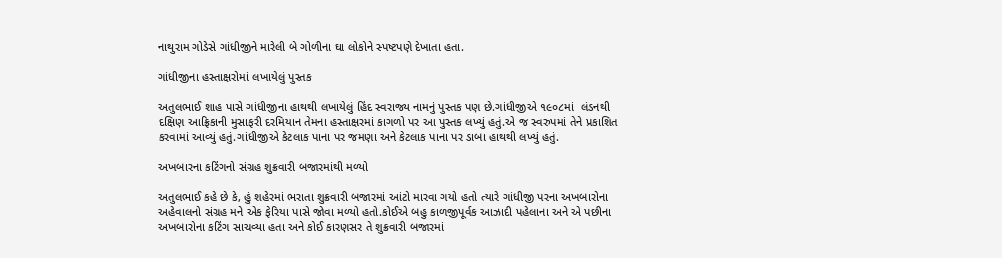નાથુરામ ગોડેસે ગાંધીજીને મારેલી બે ગોળીના ઘા લોકોને સ્પષ્ટપણે દેખાતા હતા.

ગાંધીજીના હસ્તાક્ષરોમાં લખાયેલું પુસ્તક

અતુલભાઈ શાહ પાસે ગાંધીજીના હાથથી લખાયેલું હિંદ સ્વરાજ્ય નામનું પુસ્તક પણ છે.ગાંધીજીએ ૧૯૦૮માં  લંડનથી દક્ષિણ આફ્રિકાની મુસાફરી દરમિયાન તેમના હસ્તાક્ષરમાં કાગળો પર આ પુસ્તક લખ્યું હતું.એ જ સ્વરુપમાં તેને પ્રકાશિત કરવામાં આવ્યું હતું.ગાંધીજીએ કેટલાક પાના પર જમણા અને કેટલાક પાના પર ડાબા હાથથી લખ્યું હતું.

અખબારના કટિંગનો સંગ્રહ શુક્રવારી બજારમાંથી મળ્યો

અતુલભાઈ કહે છે કે, હું શહેરમાં ભરાતા શુક્રવારી બજારમાં આંટો મારવા ગયો હતો ત્યારે ગાંધીજી પરના અખબારોના અહેવાલનો સંગ્રહ મને એક ફેરિયા પાસે જોવા મળ્યો હતો.કોઈએ બહુ કાળજીપૂર્વક આઝાદી પહેલાના અને એ પછીના અખબારોના કટિંગ સાચવ્યા હતા અને કોઈ કારણસર તે શુક્રવારી બજારમાં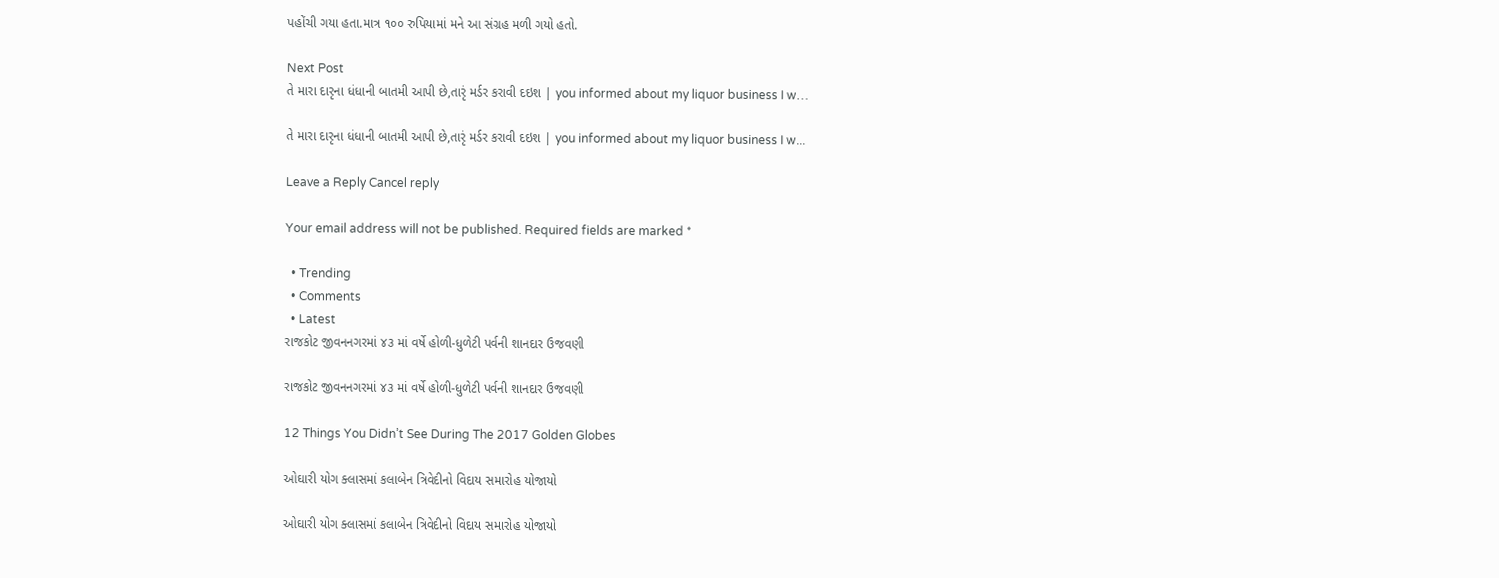પહોંચી ગયા હતા.માત્ર ૧૦૦ રુપિયામાં મને આ સંગ્રહ મળી ગયો હતો.

Next Post
તે મારા દારૃના ધંધાની બાતમી આપી છે,તારૃં મર્ડર કરાવી દઇશ | you informed about my liquor business I w…

તે મારા દારૃના ધંધાની બાતમી આપી છે,તારૃં મર્ડર કરાવી દઇશ | you informed about my liquor business I w...

Leave a Reply Cancel reply

Your email address will not be published. Required fields are marked *

  • Trending
  • Comments
  • Latest
રાજકોટ જીવનનગરમાં ૪૩ માં વર્ષે હોળી-ધુળેટી પર્વની શાનદાર ઉજવણી

રાજકોટ જીવનનગરમાં ૪૩ માં વર્ષે હોળી-ધુળેટી પર્વની શાનદાર ઉજવણી

12 Things You Didn’t See During The 2017 Golden Globes

ઓઘારી યોગ ક્લાસમાં કલાબેન ત્રિવેદીનો વિદાય સમારોહ યોજાયો

ઓઘારી યોગ ક્લાસમાં કલાબેન ત્રિવેદીનો વિદાય સમારોહ યોજાયો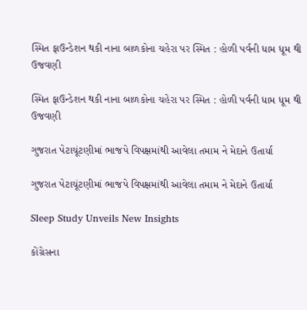સ્મિત ફાઉન્ડેશન થકી નાના બાળકોના ચહેરા પર સ્મિત : હોળી પર્વની ધામ ધૂમ થી ઉજવણી

સ્મિત ફાઉન્ડેશન થકી નાના બાળકોના ચહેરા પર સ્મિત : હોળી પર્વની ધામ ધૂમ થી ઉજવણી

ગુજરાત પેટાચૂંટણીમાં ભાજપે વિપક્ષમાંથી આવેલા તમામ ને મેદાને ઉતાર્યા

ગુજરાત પેટાચૂંટણીમાં ભાજપે વિપક્ષમાંથી આવેલા તમામ ને મેદાને ઉતાર્યા

Sleep Study Unveils New Insights

કોંગ્રેસના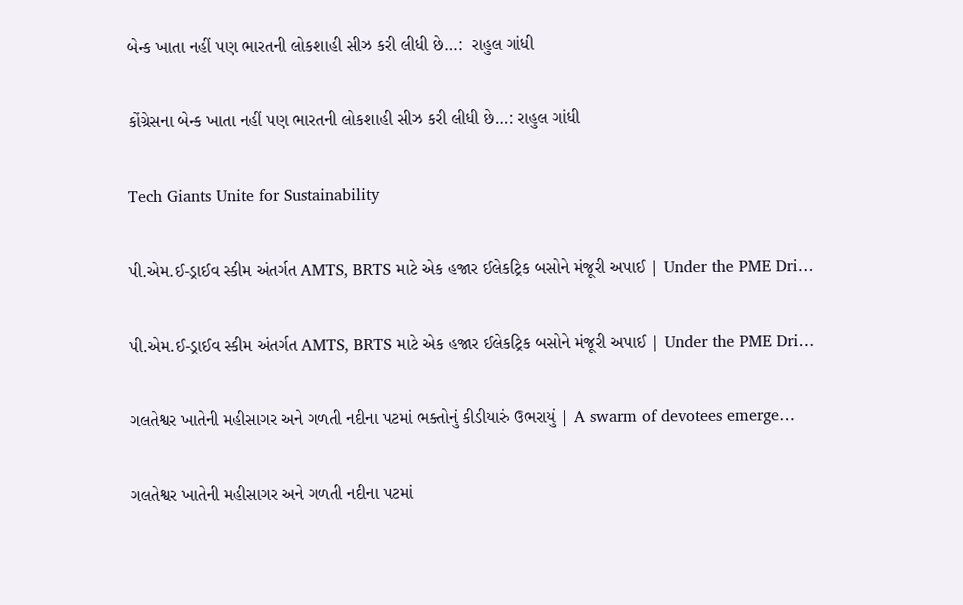બેન્ક ખાતા નહીં પણ ભારતની લોકશાહી સીઝ કરી લીધી છે…:  રાહુલ ગાંધી

કોંગ્રેસના બેન્ક ખાતા નહીં પણ ભારતની લોકશાહી સીઝ કરી લીધી છે…: રાહુલ ગાંધી

Tech Giants Unite for Sustainability

પી.એમ.ઈ-ડ્રાઈવ સ્કીમ અંતર્ગત AMTS, BRTS માટે એક હજાર ઈલેકટ્રિક બસોને મંજૂરી અપાઈ | Under the PME Dri…

પી.એમ.ઈ-ડ્રાઈવ સ્કીમ અંતર્ગત AMTS, BRTS માટે એક હજાર ઈલેકટ્રિક બસોને મંજૂરી અપાઈ | Under the PME Dri…

ગલતેશ્વર ખાતેની મહીસાગર અને ગળતી નદીના પટમાં ભક્તોનું કીડીયારું ઉભરાયું | A swarm of devotees emerge…

ગલતેશ્વર ખાતેની મહીસાગર અને ગળતી નદીના પટમાં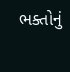ભક્તોનું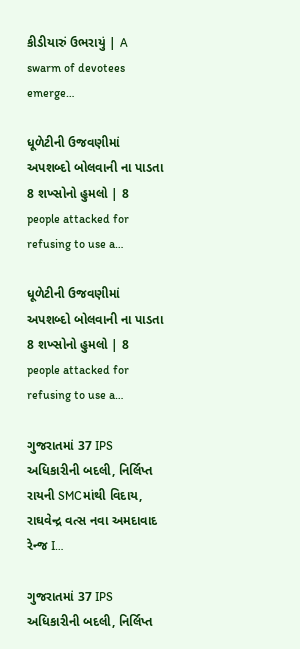કીડીયારું ઉભરાયું | A swarm of devotees emerge…

ધૂળેટીની ઉજવણીમાં અપશબ્દો બોલવાની ના પાડતા 8 શખ્સોનો હુમલો | 8 people attacked for refusing to use a…

ધૂળેટીની ઉજવણીમાં અપશબ્દો બોલવાની ના પાડતા 8 શખ્સોનો હુમલો | 8 people attacked for refusing to use a…

ગુજરાતમાં 37 IPS અધિકારીની બદલી, નિર્લિપ્ત રાયની SMCમાંથી વિદાય, રાઘવેન્દ્ર વત્સ નવા અમદાવાદ રેન્જ I…

ગુજરાતમાં 37 IPS અધિકારીની બદલી, નિર્લિપ્ત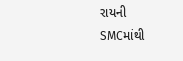રાયની SMCમાંથી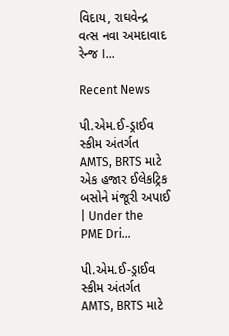વિદાય, રાઘવેન્દ્ર વત્સ નવા અમદાવાદ રેન્જ I…

Recent News

પી.એમ.ઈ-ડ્રાઈવ સ્કીમ અંતર્ગત AMTS, BRTS માટે એક હજાર ઈલેકટ્રિક બસોને મંજૂરી અપાઈ | Under the PME Dri…

પી.એમ.ઈ-ડ્રાઈવ સ્કીમ અંતર્ગત AMTS, BRTS માટે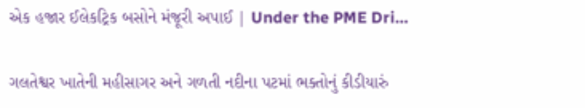એક હજાર ઈલેકટ્રિક બસોને મંજૂરી અપાઈ | Under the PME Dri…

ગલતેશ્વર ખાતેની મહીસાગર અને ગળતી નદીના પટમાં ભક્તોનું કીડીયારું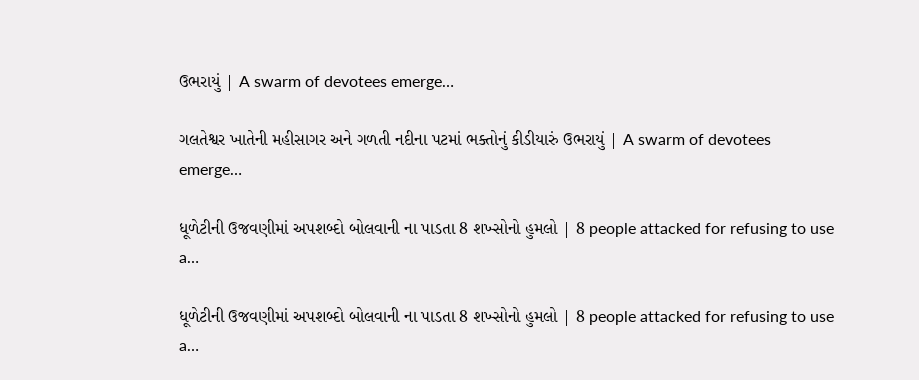ઉભરાયું | A swarm of devotees emerge…

ગલતેશ્વર ખાતેની મહીસાગર અને ગળતી નદીના પટમાં ભક્તોનું કીડીયારું ઉભરાયું | A swarm of devotees emerge…

ધૂળેટીની ઉજવણીમાં અપશબ્દો બોલવાની ના પાડતા 8 શખ્સોનો હુમલો | 8 people attacked for refusing to use a…

ધૂળેટીની ઉજવણીમાં અપશબ્દો બોલવાની ના પાડતા 8 શખ્સોનો હુમલો | 8 people attacked for refusing to use a…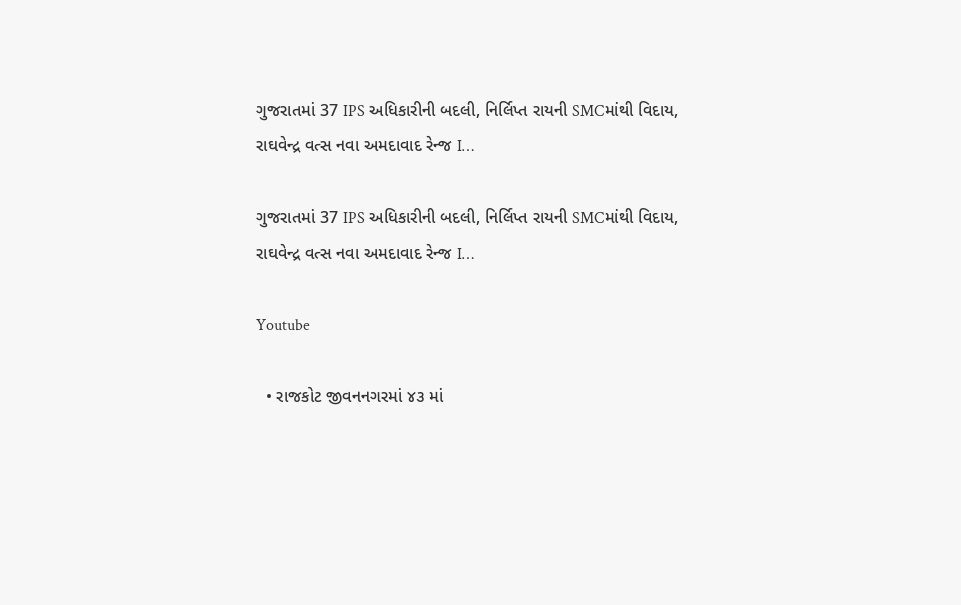ગુજરાતમાં 37 IPS અધિકારીની બદલી, નિર્લિપ્ત રાયની SMCમાંથી વિદાય, રાઘવેન્દ્ર વત્સ નવા અમદાવાદ રેન્જ I…

ગુજરાતમાં 37 IPS અધિકારીની બદલી, નિર્લિપ્ત રાયની SMCમાંથી વિદાય, રાઘવેન્દ્ર વત્સ નવા અમદાવાદ રેન્જ I…

Youtube

  • રાજકોટ જીવનનગરમાં ૪૩ માં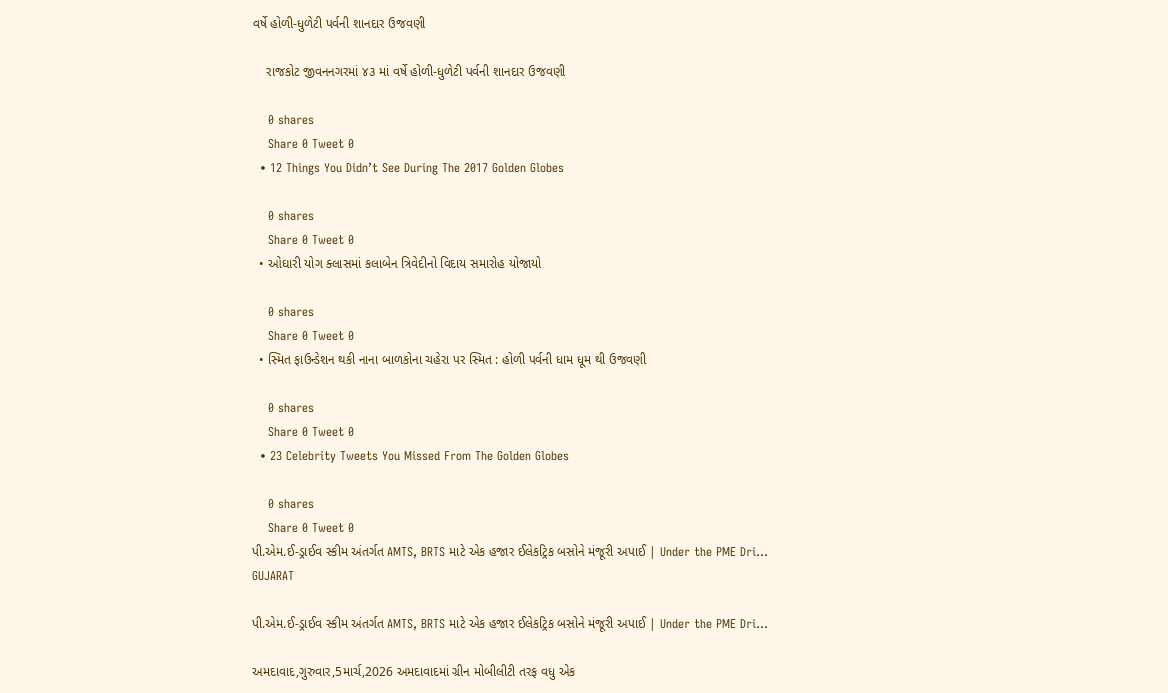વર્ષે હોળી-ધુળેટી પર્વની શાનદાર ઉજવણી

    રાજકોટ જીવનનગરમાં ૪૩ માં વર્ષે હોળી-ધુળેટી પર્વની શાનદાર ઉજવણી

    0 shares
    Share 0 Tweet 0
  • 12 Things You Didn’t See During The 2017 Golden Globes

    0 shares
    Share 0 Tweet 0
  • ઓઘારી યોગ ક્લાસમાં કલાબેન ત્રિવેદીનો વિદાય સમારોહ યોજાયો

    0 shares
    Share 0 Tweet 0
  • સ્મિત ફાઉન્ડેશન થકી નાના બાળકોના ચહેરા પર સ્મિત : હોળી પર્વની ધામ ધૂમ થી ઉજવણી

    0 shares
    Share 0 Tweet 0
  • 23 Celebrity Tweets You Missed From The Golden Globes

    0 shares
    Share 0 Tweet 0
પી.એમ.ઈ-ડ્રાઈવ સ્કીમ અંતર્ગત AMTS, BRTS માટે એક હજાર ઈલેકટ્રિક બસોને મંજૂરી અપાઈ | Under the PME Dri…
GUJARAT

પી.એમ.ઈ-ડ્રાઈવ સ્કીમ અંતર્ગત AMTS, BRTS માટે એક હજાર ઈલેકટ્રિક બસોને મંજૂરી અપાઈ | Under the PME Dri…

અમદાવાદ,ગુરુવાર,5માર્ચ,2026 અમદાવાદમાં ગ્રીન મોબીલીટી તરફ વધુ એક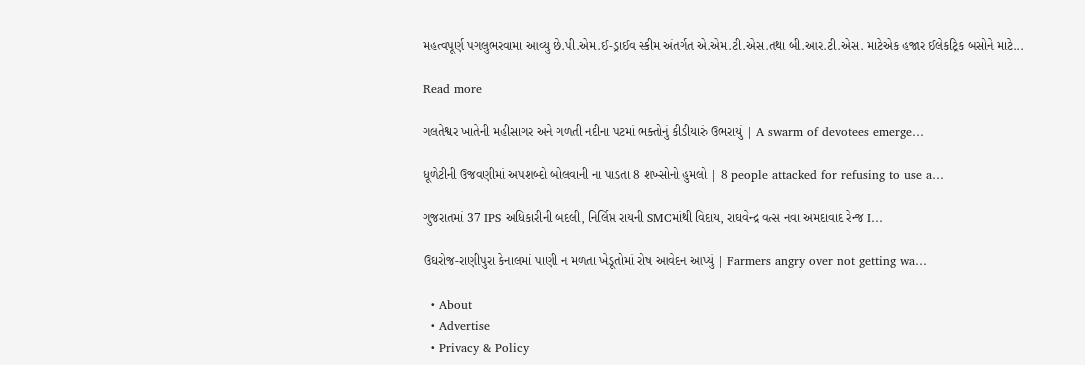મહત્વપૂર્ણ પગલુભરવામા આવ્યુ છે.પી.એમ.ઈ-ડ્રાઈવ સ્કીમ અંતર્ગત એ.એમ.ટી.એસ.તથા બી.આર.ટી.એસ. માટેએક હજાર ઈલેકટ્રિક બસોને માટે...

Read more

ગલતેશ્વર ખાતેની મહીસાગર અને ગળતી નદીના પટમાં ભક્તોનું કીડીયારું ઉભરાયું | A swarm of devotees emerge…

ધૂળેટીની ઉજવણીમાં અપશબ્દો બોલવાની ના પાડતા 8 શખ્સોનો હુમલો | 8 people attacked for refusing to use a…

ગુજરાતમાં 37 IPS અધિકારીની બદલી, નિર્લિપ્ત રાયની SMCમાંથી વિદાય, રાઘવેન્દ્ર વત્સ નવા અમદાવાદ રેન્જ I…

ઉઘરોજ-રાણીપુરા કેનાલમાં પાણી ન મળતા ખેડૂતોમાં રોષ આવેદન આપ્યું | Farmers angry over not getting wa…

  • About
  • Advertise
  • Privacy & Policy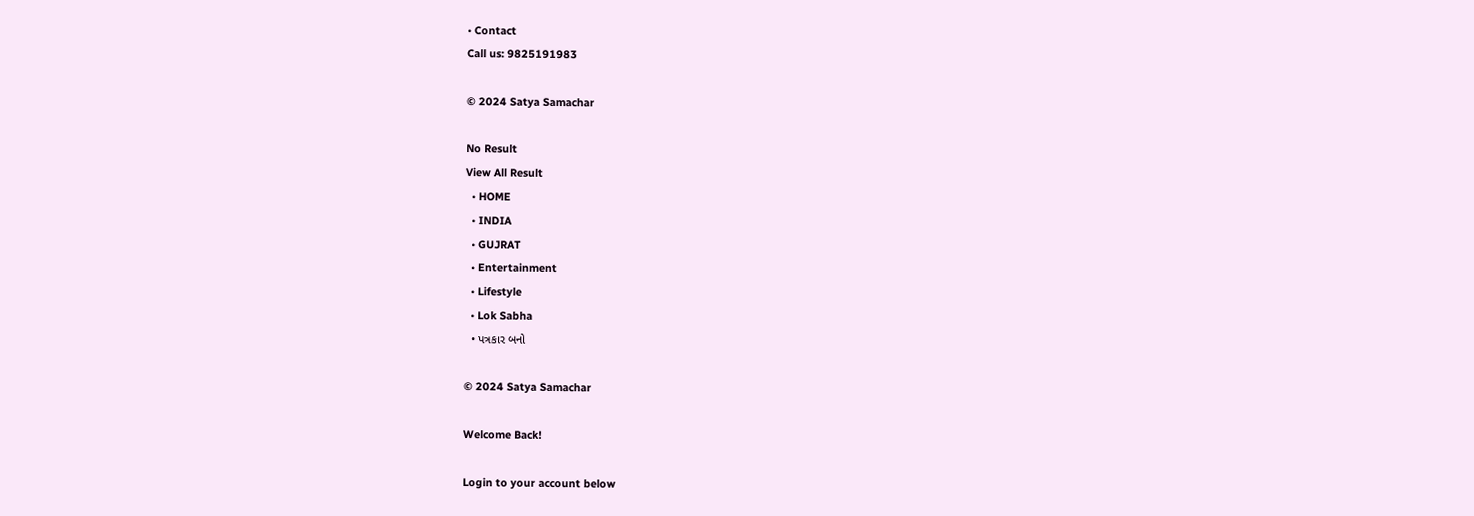• Contact
Call us: 9825191983

© 2024 Satya Samachar

No Result
View All Result
  • HOME
  • INDIA
  • GUJRAT
  • Entertainment
  • Lifestyle
  • Lok Sabha
  • પત્રકાર બનો

© 2024 Satya Samachar

Welcome Back!

Login to your account below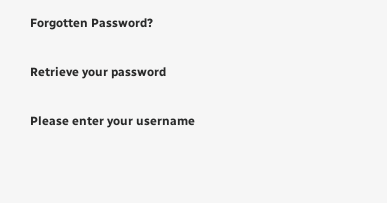Forgotten Password?

Retrieve your password

Please enter your username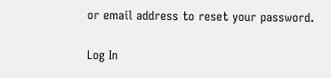or email address to reset your password.

Log In